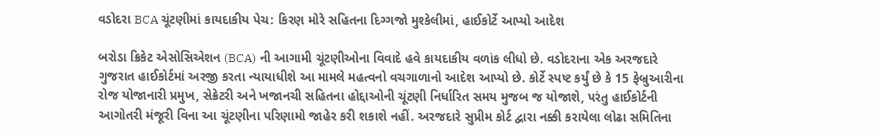વડોદરા BCA ચૂંટણીમાં કાયદાકીય પેચ: કિરણ મોરે સહિતના દિગ્ગજો મુશ્કેલીમાં, હાઈકોર્ટે આપ્યો આદેશ

બરોડા ક્રિકેટ એસોસિએશન (BCA) ની આગામી ચૂંટણીઓના વિવાદે હવે કાયદાકીય વળાંક લીધો છે. વડોદરાના એક અરજદારે ગુજરાત હાઈકોર્ટમાં અરજી કરતા ન્યાયાધીશે આ મામલે મહત્વનો વચગાળાનો આદેશ આપ્યો છે. કોર્ટે સ્પષ્ટ કર્યું છે કે 15 ફેબ્રુઆરીના રોજ યોજાનારી પ્રમુખ, સેક્રેટરી અને ખજાનચી સહિતના હોદ્દાઓની ચૂંટણી નિર્ધારિત સમય મુજબ જ યોજાશે, પરંતુ હાઈકોર્ટની આગોતરી મંજૂરી વિના આ ચૂંટણીના પરિણામો જાહેર કરી શકાશે નહીં. અરજદારે સુપ્રીમ કોર્ટ દ્વારા નક્કી કરાયેલા લોઢા સમિતિના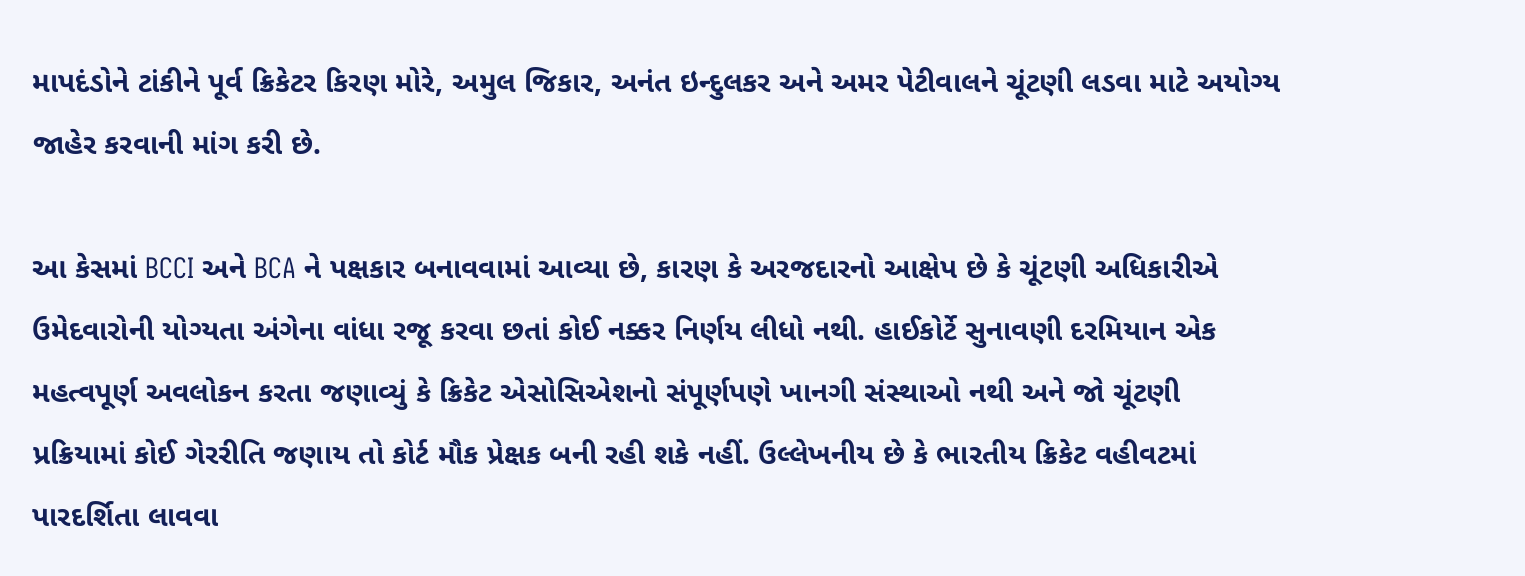માપદંડોને ટાંકીને પૂર્વ ક્રિકેટર કિરણ મોરે, અમુલ જિકાર, અનંત ઇન્દુલકર અને અમર પેટીવાલને ચૂંટણી લડવા માટે અયોગ્ય જાહેર કરવાની માંગ કરી છે.

આ કેસમાં BCCI અને BCA ને પક્ષકાર બનાવવામાં આવ્યા છે, કારણ કે અરજદારનો આક્ષેપ છે કે ચૂંટણી અધિકારીએ ઉમેદવારોની યોગ્યતા અંગેના વાંધા રજૂ કરવા છતાં કોઈ નક્કર નિર્ણય લીધો નથી. હાઈકોર્ટે સુનાવણી દરમિયાન એક મહત્વપૂર્ણ અવલોકન કરતા જણાવ્યું કે ક્રિકેટ એસોસિએશનો સંપૂર્ણપણે ખાનગી સંસ્થાઓ નથી અને જો ચૂંટણી પ્રક્રિયામાં કોઈ ગેરરીતિ જણાય તો કોર્ટ મૌક પ્રેક્ષક બની રહી શકે નહીં. ઉલ્લેખનીય છે કે ભારતીય ક્રિકેટ વહીવટમાં પારદર્શિતા લાવવા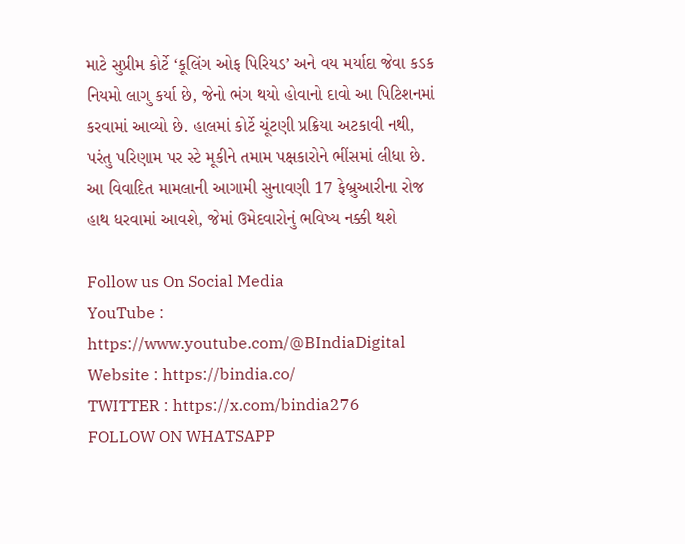માટે સુપ્રીમ કોર્ટે ‘કૂલિંગ ઓફ પિરિયડ’ અને વય મર્યાદા જેવા કડક નિયમો લાગુ કર્યા છે, જેનો ભંગ થયો હોવાનો દાવો આ પિટિશનમાં કરવામાં આવ્યો છે. હાલમાં કોર્ટે ચૂંટણી પ્રક્રિયા અટકાવી નથી, પરંતુ પરિણામ પર સ્ટે મૂકીને તમામ પક્ષકારોને ભીંસમાં લીધા છે. આ વિવાદિત મામલાની આગામી સુનાવણી 17 ફેબ્રુઆરીના રોજ હાથ ધરવામાં આવશે, જેમાં ઉમેદવારોનું ભવિષ્ય નક્કી થશે

Follow us On Social Media
YouTube : https://www.youtube.com/@BIndiaDigital
Website : https://bindia.co/
TWITTER : https://x.com/bindia276
FOLLOW ON WHATSAPP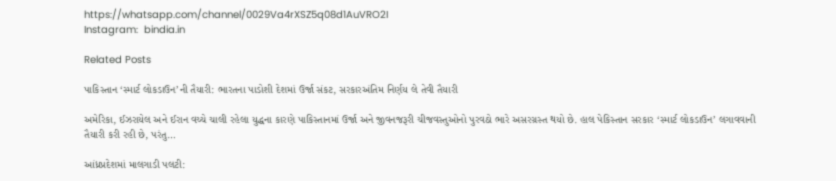https://whatsapp.com/channel/0029Va4rXSZ5q08d1AuVRO2I
Instagram:  bindia.in

Related Posts

પાકિસ્તાન ‘સ્માર્ટ લોકડાઉન’ની તૈયારી: ભારતના પાડોશી દેશમાં ઉર્જા સંકટ, સરકારઅંતિમ નિર્ણય લે તેવી તૈયારી

અમેરિકા, ઈઝરાયેલ અને ઈરાન વચ્ચે ચાલી રહેલા યુદ્ધના કારણે પાકિસ્તાનમાં ઉર્જા અને જીવનજરૂરી ચીજવસ્તુઓનો પુરવઠો ભારે અસરગ્રસ્ત થયો છે. હાલ પેકિસ્તાન સરકાર ‘સ્માર્ટ લોકડાઉન’ લગાવવાની તૈયારી કરી રહી છે, પરંતુ…

આંધ્રપ્રદેશમાં માલગાડી પલટી: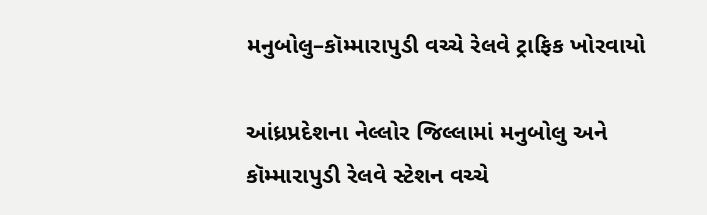મનુબોલુ–કૉમ્મારાપુડી વચ્ચે રેલવે ટ્રાફિક ખોરવાયો

આંધ્રપ્રદેશના નેલ્લોર જિલ્લામાં મનુબોલુ અને કૉમ્મારાપુડી રેલવે સ્ટેશન વચ્ચે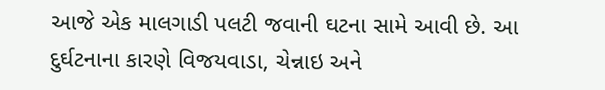આજે એક માલગાડી પલટી જવાની ઘટના સામે આવી છે. આ દુર્ઘટનાના કારણે વિજયવાડા, ચેન્નાઇ અને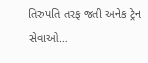તિરુપતિ તરફ જતી અનેક ટ્રેન સેવાઓ…